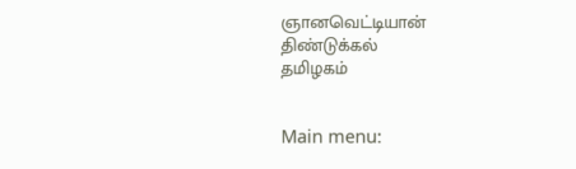ஞானவெட்டியான்
திண்டுக்கல்
தமிழகம்


Main menu: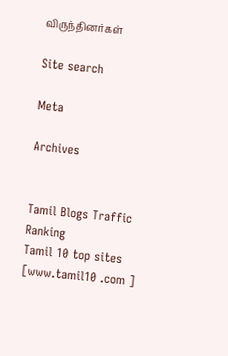விருந்தினர்கள்

Site search

Meta

Archives


Tamil Blogs Traffic Ranking
Tamil 10 top sites [www.tamil10 .com ]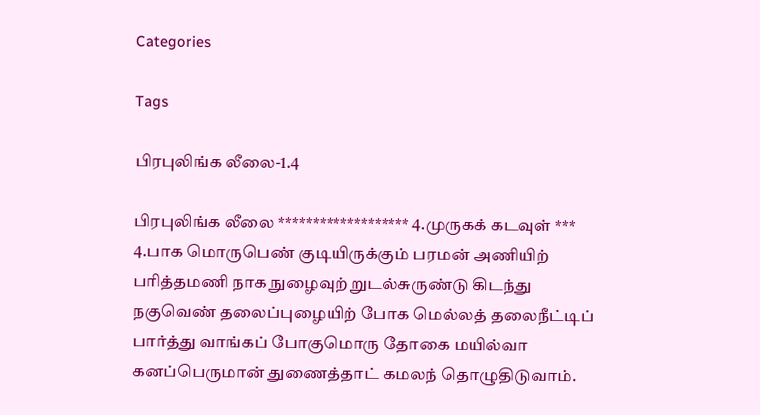Categories

Tags

பிரபுலிங்க லீலை-1.4

பிரபுலிங்க லீலை ******************* 4.முருகக் கடவுள் *** 4.பாக மொருபெண் குடியிருக்கும் பரமன் அணியிற் பரித்தமணி நாக நுழைவுற் றுடல்சுருண்டு கிடந்து நகுவெண் தலைப்புழையிற் போக மெல்லத் தலைநீட்டிப் பார்த்து வாங்கப் போகுமொரு தோகை மயில்வா கனப்பெருமான் துணைத்தாட் கமலந் தொழுதிடுவாம்.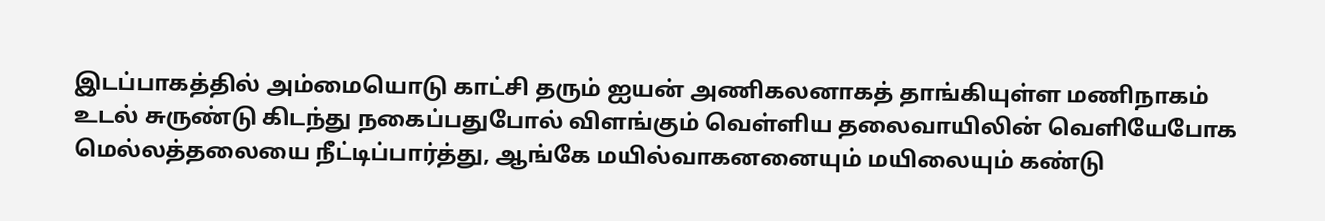இடப்பாகத்தில் அம்மையொடு காட்சி தரும் ஐயன் அணிகலனாகத் தாங்கியுள்ள மணிநாகம் உடல் சுருண்டு கிடந்து நகைப்பதுபோல் விளங்கும் வெள்ளிய தலைவாயிலின் வெளியேபோக மெல்லத்தலையை நீட்டிப்பார்த்து, ஆங்கே மயில்வாகனனையும் மயிலையும் கண்டு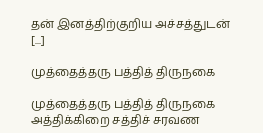தன் இனத்திற்குறிய அச்சத்துடன் [...]

முத்தைத்தரு பத்தித் திருநகை

முத்தைத்தரு பத்தித் திருநகை அத்திக்கிறை சத்திச் சரவண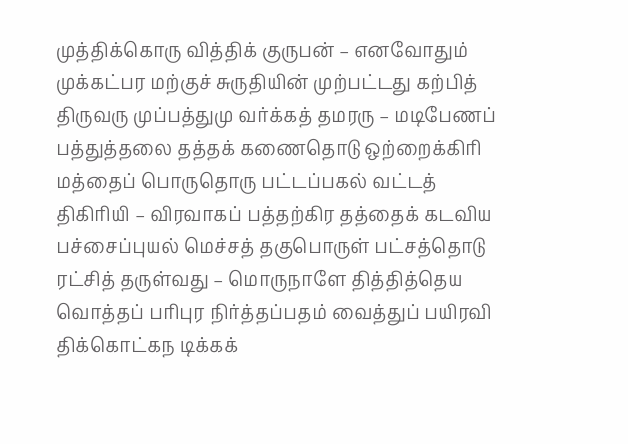முத்திக்கொரு வித்திக் குருபன் – எனவோதும் முக்கட்பர மற்குச் சுருதியின் முற்பட்டது கற்பித் திருவரு முப்பத்துமு வர்க்கத் தமரரு – மடிபேணப் பத்துத்தலை தத்தக் கணைதொடு ஒற்றைக்கிரி மத்தைப் பொருதொரு பட்டப்பகல் வட்டத் திகிரியி – விரவாகப் பத்தற்கிர தத்தைக் கடவிய பச்சைப்புயல் மெச்சத் தகுபொருள் பட்சத்தொடு ரட்சித் தருள்வது – மொருநாளே தித்தித்தெய வொத்தப் பரிபுர நிர்த்தப்பதம் வைத்துப் பயிரவி திக்கொட்கந டிக்கக்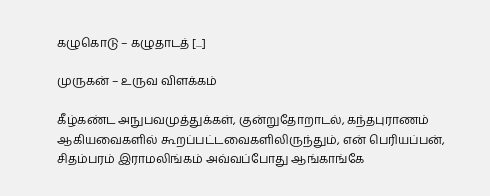கழுகொடு – கழுதாடத் [...]

முருகன் – உருவ விளக்கம்

கீழ்கண்ட அநுபவமுத்துக்கள், குன்றுதோறாடல், கந்தபுராணம் ஆகியவைகளில் கூறப்பட்டவைகளிலிருந்தும், என் பெரியப்பன், சிதம்பரம் இராமலிங்கம் அவ்வப்போது ஆங்காங்கே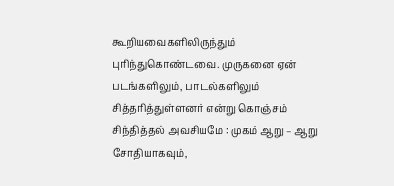கூறியவைகளிலிருந்தும் புரிந்துகொண்டவை. முருகனை ஏன் படங்களிலும், பாடல்களிலும் சித்தரித்துள்ளனர் என்று கொஞ்சம் சிந்தித்தல் அவசியமே : முகம் ஆறு – ஆறு சோதியாகவும்,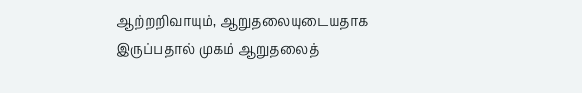ஆற்றறிவாயும், ஆறுதலையுடையதாக இருப்பதால் முகம் ஆறுதலைத்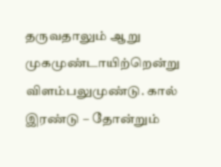தருவதாலும் ஆறு முகமுண்டாயிற்றென்று விளம்பலுமுண்டு. கால் இரண்டு – தோன்றும்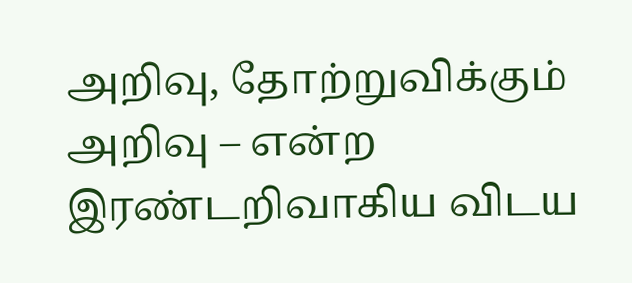அறிவு, தோற்றுவிக்கும் அறிவு – என்ற இரண்டறிவாகிய விடய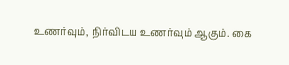உணர்வும், நிர்விடய உணர்வும் ஆகும். கை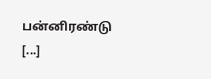பன்னிரண்டு [...]